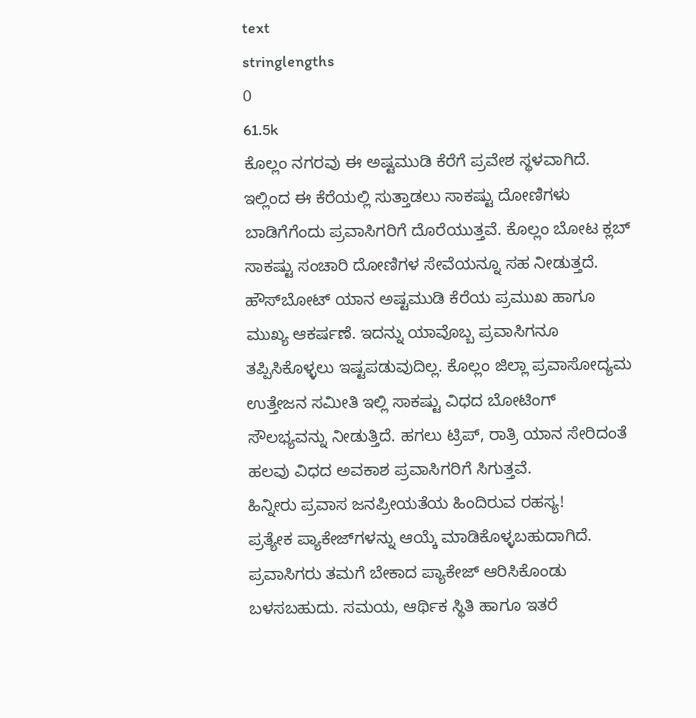text
stringlengths
0
61.5k
ಕೊಲ್ಲಂ ನಗರವು ಈ ಅಷ್ಟಮುಡಿ ಕೆರೆಗೆ ಪ್ರವೇಶ ಸ್ಥಳವಾಗಿದೆ. ಇಲ್ಲಿಂದ ಈ ಕೆರೆಯಲ್ಲಿ ಸುತ್ತಾಡಲು ಸಾಕಷ್ಟು ದೋಣಿಗಳು ಬಾಡಿಗೆಗೆಂದು ಪ್ರವಾಸಿಗರಿಗೆ ದೊರೆಯುತ್ತವೆ. ಕೊಲ್ಲಂ ಬೋಟ ಕ್ಲಬ್ ಸಾಕಷ್ಟು ಸಂಚಾರಿ ದೋಣಿಗಳ ಸೇವೆಯನ್ನೂ ಸಹ ನೀಡುತ್ತದೆ.
ಹೌಸ್‌ಬೋಟ್‌ ಯಾನ ಅಷ್ಟಮುಡಿ ಕೆರೆಯ ಪ್ರಮುಖ ಹಾಗೂ ಮುಖ್ಯ ಆಕರ್ಷಣೆ. ಇದನ್ನು ಯಾವೊಬ್ಬ ಪ್ರವಾಸಿಗನೂ ತಪ್ಪಿಸಿಕೊಳ್ಳಲು ಇಷ್ಟಪಡುವುದಿಲ್ಲ. ಕೊಲ್ಲಂ ಜಿಲ್ಲಾ ಪ್ರವಾಸೋದ್ಯಮ ಉತ್ತೇಜನ ಸಮೀತಿ ಇಲ್ಲಿ ಸಾಕಷ್ಟು ವಿಧದ ಬೋಟಿಂಗ್‌ ಸೌಲಭ್ಯವನ್ನು ನೀಡುತ್ತಿದೆ. ಹಗಲು ಟ್ರಿಪ್‌, ರಾತ್ರಿ ಯಾನ ಸೇರಿದಂತೆ ಹಲವು ವಿಧದ ಅವಕಾಶ ಪ್ರವಾಸಿಗರಿಗೆ ಸಿಗುತ್ತವೆ.
ಹಿನ್ನೀರು ಪ್ರವಾಸ ಜನಪ್ರೀಯತೆಯ ಹಿಂದಿರುವ ರಹಸ್ಯ!
ಪ್ರತ್ಯೇಕ ಪ್ಯಾಕೇಜ್‌ಗಳನ್ನು ಆಯ್ಕೆ ಮಾಡಿಕೊಳ್ಳಬಹುದಾಗಿದೆ. ಪ್ರವಾಸಿಗರು ತಮಗೆ ಬೇಕಾದ ಪ್ಯಾಕೇಜ್‌ ಆರಿಸಿಕೊಂಡು ಬಳಸಬಹುದು. ಸಮಯ, ಆರ್ಥಿಕ ಸ್ಥಿತಿ ಹಾಗೂ ಇತರೆ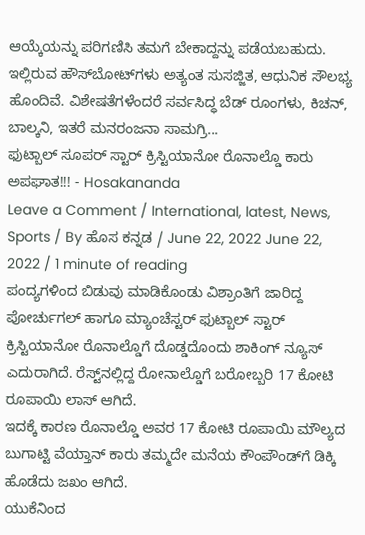ಆಯ್ಕೆಯನ್ನು ಪರಿಗಣಿಸಿ ತಮಗೆ ಬೇಕಾದ್ದನ್ನು ಪಡೆಯಬಹುದು. ಇಲ್ಲಿರುವ ಹೌಸ್‌ಬೋಟ್‌ಗಳು ಅತ್ಯಂತ ಸುಸಜ್ಜಿತ, ಆಧುನಿಕ ಸೌಲಭ್ಯ ಹೊಂದಿವೆ. ವಿಶೇಷತೆಗಳೆಂದರೆ ಸರ್ವಸಿದ್ಧ ಬೆಡ್‌ ರೂಂಗಳು, ಕಿಚನ್‌, ಬಾಲ್ಕನಿ, ಇತರೆ ಮನರಂಜನಾ ಸಾಮಗ್ರಿ...
ಫುಟ್ಬಾಲ್ ಸೂಪರ್ ಸ್ಟಾರ್ ಕ್ರಿಸ್ಟಿಯಾನೋ ರೊನಾಲ್ಡೊ ಕಾರು ಅಪಘಾತ!!! - Hosakananda
Leave a Comment / International, latest, News, Sports / By ಹೊಸ ಕನ್ನಡ / June 22, 2022 June 22, 2022 / 1 minute of reading
ಪಂದ್ಯಗಳಿಂದ ಬಿಡುವು ಮಾಡಿಕೊಂಡು ವಿಶ್ರಾಂತಿಗೆ ಜಾರಿದ್ದ ಪೋರ್ಚುಗಲ್ ಹಾಗೂ ಮ್ಯಾಂಚೆಸ್ಟರ್ ಫುಟ್ಬಾಲ್ ಸ್ಟಾರ್ ಕ್ರಿಸ್ಟಿಯಾನೋ ರೊನಾಲ್ಡೊಗೆ ದೊಡ್ಡದೊಂದು ಶಾಕಿಂಗ್ ನ್ಯೂಸ್ ಎದುರಾಗಿದೆ. ರೆಸ್ಟ್‌ನಲ್ಲಿದ್ದ ರೋನಾಲ್ಡೊಗೆ ಬರೋಬ್ಬರಿ 17 ಕೋಟಿ ರೂಪಾಯಿ ಲಾಸ್ ಆಗಿದೆ.
ಇದಕ್ಕೆ ಕಾರಣ ರೊನಾಲ್ಡೊ ಅವರ 17 ಕೋಟಿ ರೂಪಾಯಿ ಮೌಲ್ಯದ ಬುಗಾಟ್ಟಿ ವೆಯ್ತಾನ್ ಕಾರು ತಮ್ಮದೇ ಮನೆಯ ಕೌಂಪೌಂಡ್‌ಗೆ ಡಿಕ್ಕಿ ಹೊಡೆದು ಜಖಂ ಆಗಿದೆ.
ಯುಕೆನಿಂದ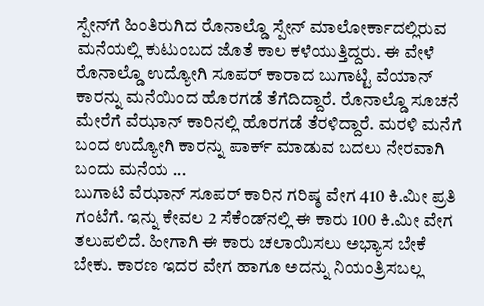ಸ್ಪೇನ್‌ಗೆ ಹಿಂತಿರುಗಿದ ರೊನಾಲ್ಡೊ ಸ್ಪೇನ್ ಮಾಲೋರ್ಕಾದಲ್ಲಿರುವ ಮನೆಯಲ್ಲಿ ಕುಟುಂಬದ ಜೊತೆ ಕಾಲ ಕಳೆಯುತ್ತಿದ್ದರು. ಈ ವೇಳೆ ರೊನಾಲ್ಡೊ ಉದ್ಯೋಗಿ ಸೂಪರ್ ಕಾರಾದ ಬುಗಾಟ್ಟಿ ವೆಯಾನ್ ಕಾರನ್ನು ಮನೆಯಿಂದ ಹೊರಗಡೆ ತೆಗೆದಿದ್ದಾರೆ. ರೊನಾಲ್ಡೊ ಸೂಚನೆ ಮೇರೆಗೆ ವೆಝಾನ್ ಕಾರಿನಲ್ಲಿ ಹೊರಗಡೆ ತೆರಳಿದ್ದಾರೆ. ಮರಳಿ ಮನೆಗೆ ಬಂದ ಉದ್ಯೋಗಿ ಕಾರನ್ನು ಪಾರ್ಕ್ ಮಾಡುವ ಬದಲು ನೇರವಾಗಿ ಬಂದು ಮನೆಯ ...
ಬುಗಾಟಿ ವೆಝಾನ್ ಸೂಪರ್ ಕಾರಿನ ಗರಿಷ್ಠ ವೇಗ 410 ಕಿ.ಮೀ ಪ್ರತಿ ಗಂಟೆಗೆ. ಇನ್ನು ಕೇವಲ 2 ಸೆಕೆಂಡ್‌ನಲ್ಲಿ ಈ ಕಾರು 100 ಕಿ.ಮೀ ವೇಗ ತಲುಪಲಿದೆ. ಹೀಗಾಗಿ ಈ ಕಾರು ಚಲಾಯಿಸಲು ಅಭ್ಯಾಸ ಬೇಕೆ ಬೇಕು. ಕಾರಣ ಇದರ ವೇಗ ಹಾಗೂ ಅದನ್ನು ನಿಯಂತ್ರಿಸಬಲ್ಲ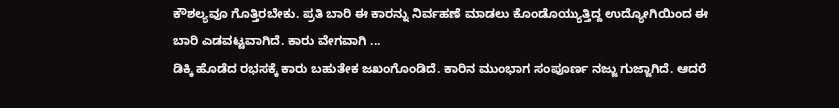ಕೌಶಲ್ಯವೂ ಗೊತ್ತಿರಬೇಕು. ಪ್ರತಿ ಬಾರಿ ಈ ಕಾರನ್ನು ನಿರ್ವಹಣೆ ಮಾಡಲು ಕೊಂಡೊಯ್ಯುತ್ತಿದ್ದ ಉದ್ಯೋಗಿಯಿಂದ ಈ ಬಾರಿ ಎಡವಟ್ಟವಾಗಿದೆ. ಕಾರು ವೇಗವಾಗಿ ...
ಡಿಕ್ಕಿ ಹೊಡೆದ ರಭಸಕ್ಕೆ ಕಾರು ಬಹುತೇಕ ಜಖಂಗೊಂಡಿದೆ. ಕಾರಿನ ಮುಂಭಾಗ ಸಂಪೂರ್ಣ ನಜ್ಜು ಗುಜ್ಜಾಗಿದೆ. ಆದರೆ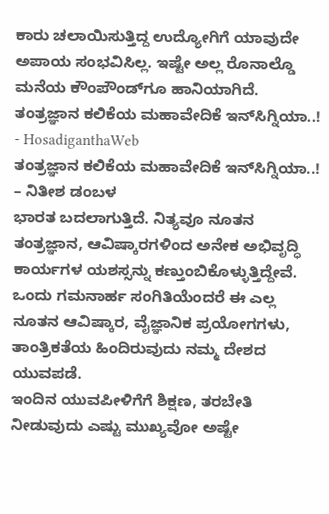ಕಾರು ಚಲಾಯಿಸುತ್ತಿದ್ದ ಉದ್ಯೋಗಿಗೆ ಯಾವುದೇ ಅಪಾಯ ಸಂಭವಿಸಿಲ್ಲ. ಇಷ್ಟೇ ಅಲ್ಲ ರೊನಾಲ್ಡೊ ಮನೆಯ ಕೌಂಪೌಂಡ್‌ಗೂ ಹಾನಿಯಾಗಿದೆ.
ತಂತ್ರಜ್ಞಾನ ಕಲಿಕೆಯ ಮಹಾವೇದಿಕೆ ಇನ್‌ಸಿಗ್ನಿಯಾ..! - HosadiganthaWeb
ತಂತ್ರಜ್ಞಾನ ಕಲಿಕೆಯ ಮಹಾವೇದಿಕೆ ಇನ್‌ಸಿಗ್ನಿಯಾ..!
– ನಿತೀಶ ಡಂಬಳ
ಭಾರತ ಬದಲಾಗುತ್ತಿದೆ. ನಿತ್ಯವೂ ನೂತನ ತಂತ್ರಜ್ಞಾನ, ಆವಿಷ್ಕಾರಗಳಿಂದ ಅನೇಕ ಅಭಿವೃದ್ಧಿ ಕಾರ್ಯಗಳ ಯಶಸ್ಸನ್ನು ಕಣ್ತುಂಬಿಕೊಳ್ಳುತ್ತಿದ್ದೇವೆ. ಒಂದು ಗಮನಾರ್ಹ ಸಂಗಿತಿಯೆಂದರೆ ಈ ಎಲ್ಲ ನೂತನ ಆವಿಷ್ಕಾರ, ವೈಜ್ಞಾನಿಕ ಪ್ರಯೋಗಗಳು, ತಾಂತ್ರಿಕತೆಯ ಹಿಂದಿರುವುದು ನಮ್ಮ ದೇಶದ ಯುವಪಡೆ.
ಇಂದಿನ ಯುವಪೀಳಿಗೆಗೆ ಶಿಕ್ಷಣ, ತರಬೇತಿ ನೀಡುವುದು ಎಷ್ಟು ಮುಖ್ಯವೋ ಅಷ್ಟೇ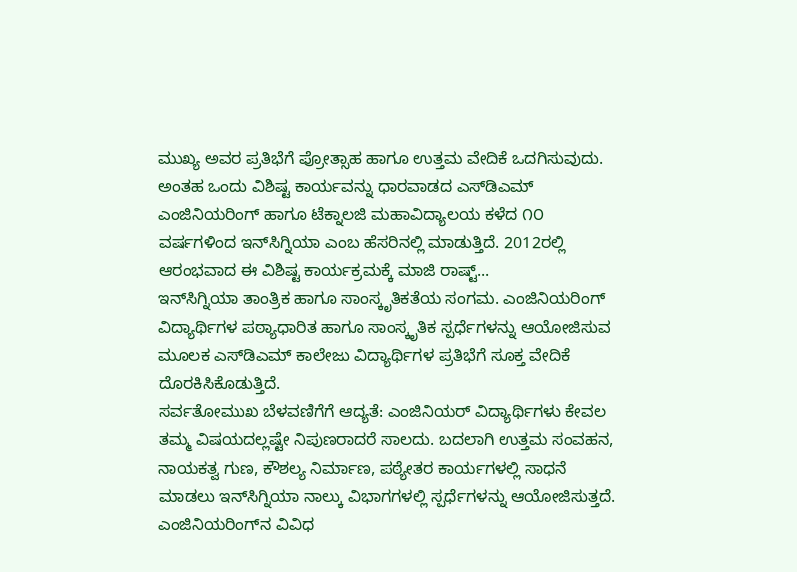ಮುಖ್ಯ ಅವರ ಪ್ರತಿಭೆಗೆ ಪ್ರೋತ್ಸಾಹ ಹಾಗೂ ಉತ್ತಮ ವೇದಿಕೆ ಒದಗಿಸುವುದು. ಅಂತಹ ಒಂದು ವಿಶಿಷ್ಟ ಕಾರ್ಯವನ್ನು ಧಾರವಾಡದ ಎಸ್‌ಡಿಎಮ್ ಎಂಜಿನಿಯರಿಂಗ್ ಹಾಗೂ ಟೆಕ್ನಾಲಜಿ ಮಹಾವಿದ್ಯಾಲಯ ಕಳೆದ ೧೦ ವರ್ಷಗಳಿಂದ ಇನ್‌ಸಿಗ್ನಿಯಾ ಎಂಬ ಹೆಸರಿನಲ್ಲಿ ಮಾಡುತ್ತಿದೆ. 2012ರಲ್ಲಿ ಆರಂಭವಾದ ಈ ವಿಶಿಷ್ಟ ಕಾರ್ಯಕ್ರಮಕ್ಕೆ ಮಾಜಿ ರಾಷ್ಟ್...
ಇನ್‌ಸಿಗ್ನಿಯಾ ತಾಂತ್ರಿಕ ಹಾಗೂ ಸಾಂಸ್ಕೃತಿಕತೆಯ ಸಂಗಮ. ಎಂಜಿನಿಯರಿಂಗ್ ವಿದ್ಯಾರ್ಥಿಗಳ ಪಠ್ಯಾಧಾರಿತ ಹಾಗೂ ಸಾಂಸ್ಕೃತಿಕ ಸ್ಪರ್ಧೆಗಳನ್ನು ಆಯೋಜಿಸುವ ಮೂಲಕ ಎಸ್‌ಡಿಎಮ್ ಕಾಲೇಜು ವಿದ್ಯಾರ್ಥಿಗಳ ಪ್ರತಿಭೆಗೆ ಸೂಕ್ತ ವೇದಿಕೆ ದೊರಕಿಸಿಕೊಡುತ್ತಿದೆ.
ಸರ್ವತೋಮುಖ ಬೆಳವಣಿಗೆಗೆ ಆದ್ಯತೆ: ಎಂಜಿನಿಯರ್ ವಿದ್ಯಾರ್ಥಿಗಳು ಕೇವಲ ತಮ್ಮ ವಿಷಯದಲ್ಲಷ್ಟೇ ನಿಪುಣರಾದರೆ ಸಾಲದು. ಬದಲಾಗಿ ಉತ್ತಮ ಸಂವಹನ, ನಾಯಕತ್ವ ಗುಣ, ಕೌಶಲ್ಯ ನಿರ್ಮಾಣ, ಪಠ್ಯೇತರ ಕಾರ್ಯಗಳಲ್ಲಿ ಸಾಧನೆ ಮಾಡಲು ಇನ್‌ಸಿಗ್ನಿಯಾ ನಾಲ್ಕು ವಿಭಾಗಗಳಲ್ಲಿ ಸ್ಪರ್ಧೆಗಳನ್ನು ಆಯೋಜಿಸುತ್ತದೆ.
ಎಂಜಿನಿಯರಿಂಗ್‌ನ ವಿವಿಧ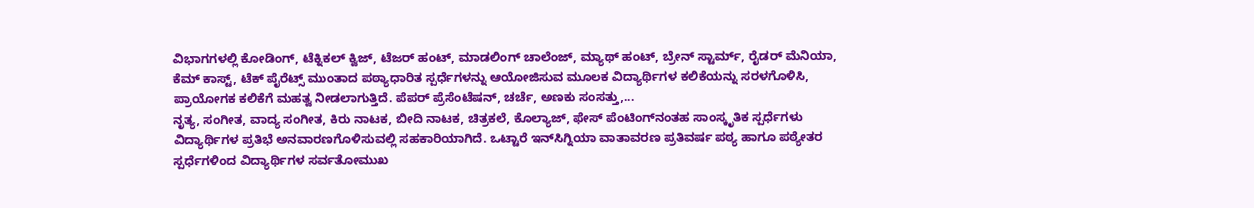ವಿಭಾಗಗಳಲ್ಲಿ ಕೋಡಿಂಗ್, ಟೆಕ್ನಿಕಲ್ ಕ್ವಿಜ್, ಟೆಜರ್ ಹಂಟ್, ಮಾಡಲಿಂಗ್ ಚಾಲೆಂಜ್, ಮ್ಯಾಥ್ ಹಂಟ್, ಬ್ರೇನ್ ಸ್ಟಾರ್ಮ್, ರೈಡರ್ ಮೆನಿಯಾ, ಕೆಮ್ ಕಾಸ್ಟ್, ಟೆಕ್ ಪೈರೆಟ್ಸ್ ಮುಂತಾದ ಪಠ್ಯಾಧಾರಿತ ಸ್ಪರ್ಧೆಗಳನ್ನು ಆಯೋಜಿಸುವ ಮೂಲಕ ವಿದ್ಯಾರ್ಥಿಗಳ ಕಲಿಕೆಯನ್ನು ಸರಳಗೊಳಿಸಿ, ಪ್ರಾಯೋಗಕ ಕಲಿಕೆಗೆ ಮಹತ್ವ ನೀಡಲಾಗುತ್ತಿದೆ. ಪೆಪರ್ ಪ್ರೆಸೆಂಟೆಷನ್, ಚರ್ಚೆ, ಅಣಕು ಸಂಸತ್ತು,...
ನೃತ್ಯ, ಸಂಗೀತ, ವಾದ್ಯ ಸಂಗೀತ, ಕಿರು ನಾಟಕ, ಬೀದಿ ನಾಟಕ, ಚಿತ್ರಕಲೆ, ಕೊಲ್ಯಾಜ್, ಫೇಸ್ ಪೆಂಟಿಂಗ್‌ನಂತಹ ಸಾಂಸ್ಕೃತಿಕ ಸ್ಪರ್ಧೆಗಳು ವಿದ್ಯಾರ್ಥಿಗಳ ಪ್ರತಿಭೆ ಅನವಾರಣಗೊಳಿಸುವಲ್ಲಿ ಸಹಕಾರಿಯಾಗಿದೆ. ಒಟ್ಟಾರೆ ಇನ್‌ಸಿಗ್ನಿಯಾ ವಾತಾವರಣ ಪ್ರತಿವರ್ಷ ಪಠ್ಯ ಹಾಗೂ ಪಠ್ಯೇತರ ಸ್ಪರ್ಧೆಗಳಿಂದ ವಿದ್ಯಾರ್ಥಿಗಳ ಸರ್ವತೋಮುಖ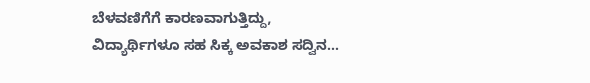ಬೆಳವಣಿಗೆಗೆ ಕಾರಣವಾಗುತ್ತಿದ್ದು, ವಿದ್ಯಾರ್ಥಿಗಳೂ ಸಹ ಸಿಕ್ಕ ಅವಕಾಶ ಸದ್ವಿನ...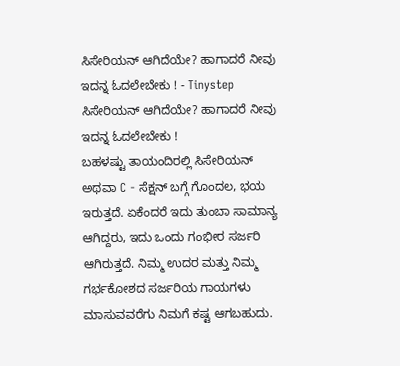ಸಿಸೇರಿಯನ್ ಆಗಿದೆಯೇ? ಹಾಗಾದರೆ ನೀವು ಇದನ್ನ ಓದಲೇಬೇಕು ! - Tinystep
ಸಿಸೇರಿಯನ್ ಆಗಿದೆಯೇ? ಹಾಗಾದರೆ ನೀವು ಇದನ್ನ ಓದಲೇಬೇಕು !
ಬಹಳಷ್ಟು ತಾಯಂದಿರಲ್ಲಿ ಸಿಸೇರಿಯನ್ ಅಥವಾ C - ಸೆಕ್ಷನ್ ಬಗ್ಗೆ ಗೊಂದಲ, ಭಯ ಇರುತ್ತದೆ. ಏಕೆಂದರೆ ಇದು ತುಂಬಾ ಸಾಮಾನ್ಯ ಆಗಿದ್ದರು, ಇದು ಒಂದು ಗಂಭೀರ ಸರ್ಜರಿ ಆಗಿರುತ್ತದೆ. ನಿಮ್ಮ ಉದರ ಮತ್ತು ನಿಮ್ಮ ಗರ್ಭಕೋಶದ ಸರ್ಜರಿಯ ಗಾಯಗಳು ಮಾಸುವವರೆಗು ನಿಮಗೆ ಕಷ್ಟ ಆಗಬಹುದು.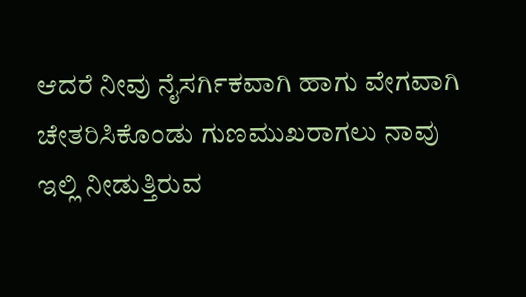ಆದರೆ ನೀವು ನೈಸರ್ಗಿಕವಾಗಿ ಹಾಗು ವೇಗವಾಗಿ ಚೇತರಿಸಿಕೊಂಡು ಗುಣಮುಖರಾಗಲು ನಾವು ಇಲ್ಲಿ ನೀಡುತ್ತಿರುವ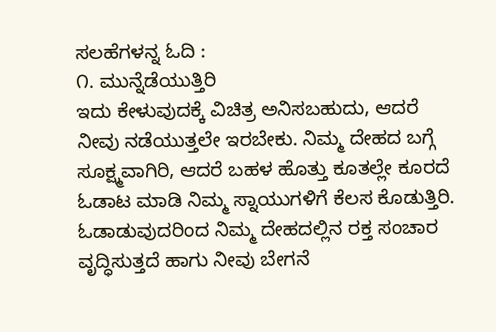ಸಲಹೆಗಳನ್ನ ಓದಿ :
೧. ಮುನ್ನೆಡೆಯುತ್ತಿರಿ
ಇದು ಕೇಳುವುದಕ್ಕೆ ವಿಚಿತ್ರ ಅನಿಸಬಹುದು, ಆದರೆ ನೀವು ನಡೆಯುತ್ತಲೇ ಇರಬೇಕು. ನಿಮ್ಮ ದೇಹದ ಬಗ್ಗೆ ಸೂಕ್ಷ್ಮವಾಗಿರಿ, ಆದರೆ ಬಹಳ ಹೊತ್ತು ಕೂತಲ್ಲೇ ಕೂರದೆ ಓಡಾಟ ಮಾಡಿ ನಿಮ್ಮ ಸ್ನಾಯುಗಳಿಗೆ ಕೆಲಸ ಕೊಡುತ್ತಿರಿ. ಓಡಾಡುವುದರಿಂದ ನಿಮ್ಮ ದೇಹದಲ್ಲಿನ ರಕ್ತ ಸಂಚಾರ ವೃದ್ಧಿಸುತ್ತದೆ ಹಾಗು ನೀವು ಬೇಗನೆ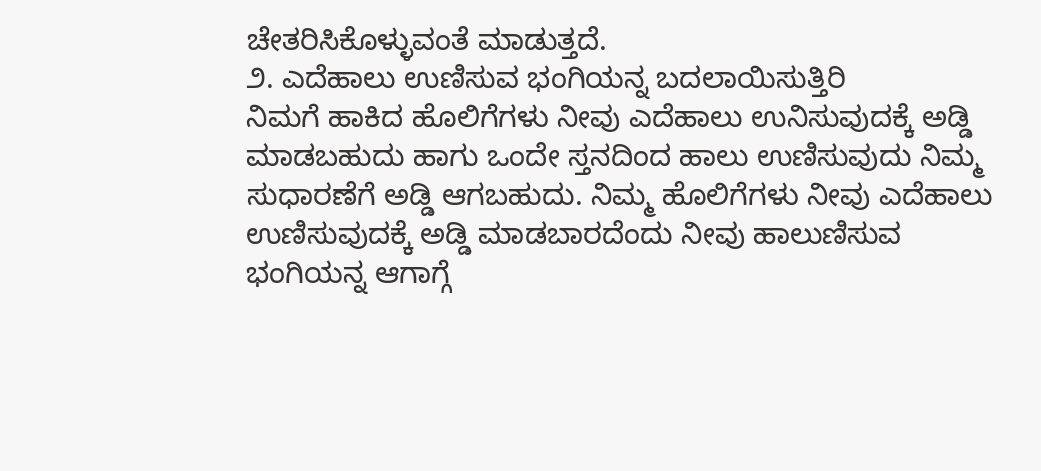ಚೇತರಿಸಿಕೊಳ್ಳುವಂತೆ ಮಾಡುತ್ತದೆ.
೨. ಎದೆಹಾಲು ಉಣಿಸುವ ಭಂಗಿಯನ್ನ ಬದಲಾಯಿಸುತ್ತಿರಿ
ನಿಮಗೆ ಹಾಕಿದ ಹೊಲಿಗೆಗಳು ನೀವು ಎದೆಹಾಲು ಉನಿಸುವುದಕ್ಕೆ ಅಡ್ಡಿ ಮಾಡಬಹುದು ಹಾಗು ಒಂದೇ ಸ್ತನದಿಂದ ಹಾಲು ಉಣಿಸುವುದು ನಿಮ್ಮ ಸುಧಾರಣೆಗೆ ಅಡ್ಡಿ ಆಗಬಹುದು. ನಿಮ್ಮ ಹೊಲಿಗೆಗಳು ನೀವು ಎದೆಹಾಲು ಉಣಿಸುವುದಕ್ಕೆ ಅಡ್ಡಿ ಮಾಡಬಾರದೆಂದು ನೀವು ಹಾಲುಣಿಸುವ ಭಂಗಿಯನ್ನ ಆಗಾಗ್ಗೆ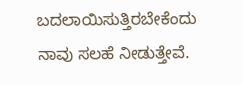ಬದಲಾಯಿಸುತ್ತಿರಬೇಕೆಂದು ನಾವು ಸಲಹೆ ನೀಡುತ್ತೇವೆ.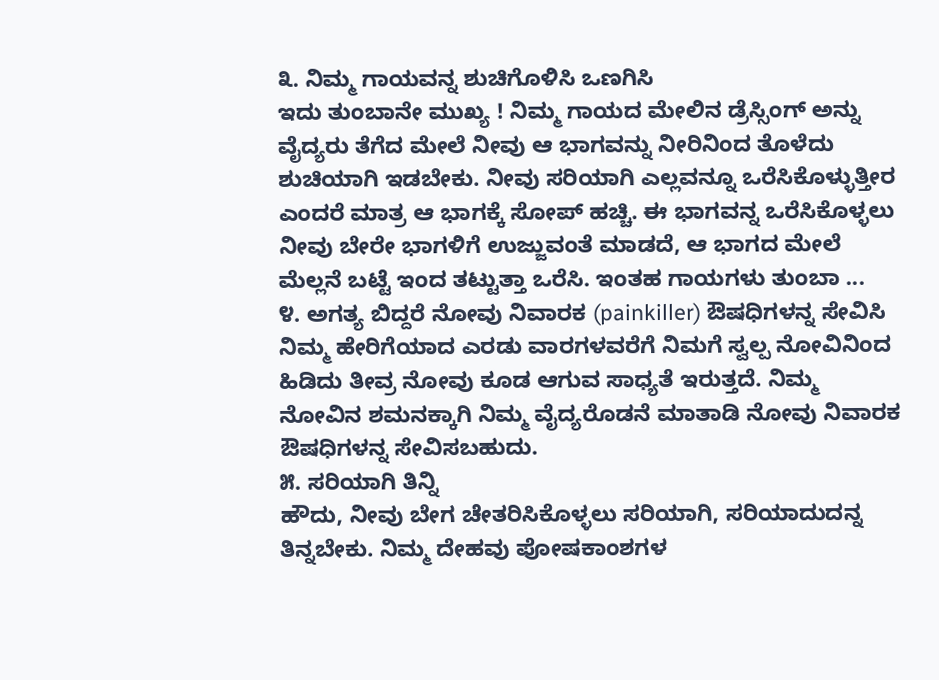೩. ನಿಮ್ಮ ಗಾಯವನ್ನ ಶುಚಿಗೊಳಿಸಿ ಒಣಗಿಸಿ
ಇದು ತುಂಬಾನೇ ಮುಖ್ಯ ! ನಿಮ್ಮ ಗಾಯದ ಮೇಲಿನ ಡ್ರೆಸ್ಸಿಂಗ್ ಅನ್ನು ವೈದ್ಯರು ತೆಗೆದ ಮೇಲೆ ನೀವು ಆ ಭಾಗವನ್ನು ನೀರಿನಿಂದ ತೊಳೆದು ಶುಚಿಯಾಗಿ ಇಡಬೇಕು. ನೀವು ಸರಿಯಾಗಿ ಎಲ್ಲವನ್ನೂ ಒರೆಸಿಕೊಳ್ಳುತ್ತೀರ ಎಂದರೆ ಮಾತ್ರ ಆ ಭಾಗಕ್ಕೆ ಸೋಪ್ ಹಚ್ಚಿ. ಈ ಭಾಗವನ್ನ ಒರೆಸಿಕೊಳ್ಳಲು ನೀವು ಬೇರೇ ಭಾಗಳಿಗೆ ಉಜ್ಜುವಂತೆ ಮಾಡದೆ, ಆ ಭಾಗದ ಮೇಲೆ ಮೆಲ್ಲನೆ ಬಟ್ಟೆ ಇಂದ ತಟ್ಟುತ್ತಾ ಒರೆಸಿ. ಇಂತಹ ಗಾಯಗಳು ತುಂಬಾ ...
೪. ಅಗತ್ಯ ಬಿದ್ದರೆ ನೋವು ನಿವಾರಕ (painkiller) ಔಷಧಿಗಳನ್ನ ಸೇವಿಸಿ
ನಿಮ್ಮ ಹೇರಿಗೆಯಾದ ಎರಡು ವಾರಗಳವರೆಗೆ ನಿಮಗೆ ಸ್ವಲ್ಪ ನೋವಿನಿಂದ ಹಿಡಿದು ತೀವ್ರ ನೋವು ಕೂಡ ಆಗುವ ಸಾಧ್ಯತೆ ಇರುತ್ತದೆ. ನಿಮ್ಮ ನೋವಿನ ಶಮನಕ್ಕಾಗಿ ನಿಮ್ಮ ವೈದ್ಯರೊಡನೆ ಮಾತಾಡಿ ನೋವು ನಿವಾರಕ ಔಷಧಿಗಳನ್ನ ಸೇವಿಸಬಹುದು.
೫. ಸರಿಯಾಗಿ ತಿನ್ನಿ
ಹೌದು, ನೀವು ಬೇಗ ಚೇತರಿಸಿಕೊಳ್ಳಲು ಸರಿಯಾಗಿ, ಸರಿಯಾದುದನ್ನ ತಿನ್ನಬೇಕು. ನಿಮ್ಮ ದೇಹವು ಪೋಷಕಾಂಶಗಳ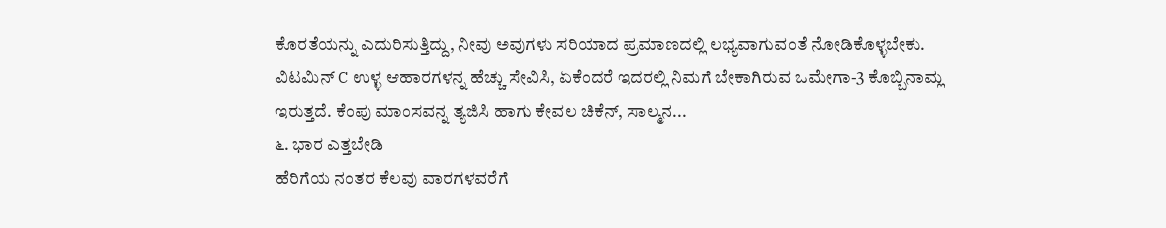ಕೊರತೆಯನ್ನು ಎದುರಿಸುತ್ತಿದ್ದು, ನೀವು ಅವುಗಳು ಸರಿಯಾದ ಪ್ರಮಾಣದಲ್ಲಿ ಲಭ್ಯವಾಗುವಂತೆ ನೋಡಿಕೊಳ್ಳಬೇಕು. ವಿಟಮಿನ್ C ಉಳ್ಳ ಆಹಾರಗಳನ್ನ ಹೆಚ್ಚು ಸೇವಿಸಿ, ಏಕೆಂದರೆ ಇದರಲ್ಲಿ ನಿಮಗೆ ಬೇಕಾಗಿರುವ ಒಮೇಗಾ-3 ಕೊಬ್ಬಿನಾಮ್ಲ ಇರುತ್ತದೆ. ಕೆಂಪು ಮಾಂಸವನ್ನ ತ್ಯಜಿಸಿ ಹಾಗು ಕೇವಲ ಚಿಕೆನ್, ಸಾಲ್ಮನ...
೬. ಭಾರ ಎತ್ತಬೇಡಿ
ಹೆರಿಗೆಯ ನಂತರ ಕೆಲವು ವಾರಗಳವರೆಗೆ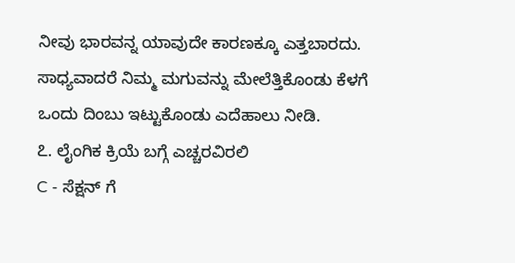ನೀವು ಭಾರವನ್ನ ಯಾವುದೇ ಕಾರಣಕ್ಕೂ ಎತ್ತಬಾರದು. ಸಾಧ್ಯವಾದರೆ ನಿಮ್ಮ ಮಗುವನ್ನು ಮೇಲೆತ್ತಿಕೊಂಡು ಕೆಳಗೆ ಒಂದು ದಿಂಬು ಇಟ್ಟುಕೊಂಡು ಎದೆಹಾಲು ನೀಡಿ.
೭. ಲೈಂಗಿಕ ಕ್ರಿಯೆ ಬಗ್ಗೆ ಎಚ್ಚರವಿರಲಿ
C - ಸೆಕ್ಷನ್ ಗೆ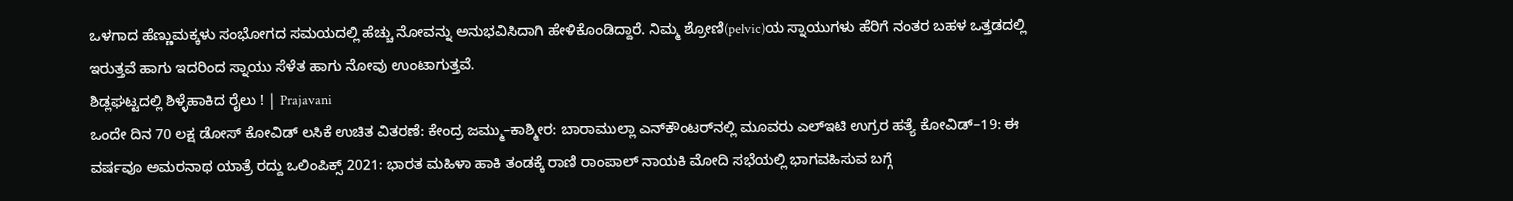ಒಳಗಾದ ಹೆಣ್ಣುಮಕ್ಕಳು ಸಂಭೋಗದ ಸಮಯದಲ್ಲಿ ಹೆಚ್ಚು ನೋವನ್ನು ಅನುಭವಿಸಿದಾಗಿ ಹೇಳಿಕೊಂಡಿದ್ದಾರೆ. ನಿಮ್ಮ ಶ್ರೋಣಿ(pelvic)ಯ ಸ್ನಾಯುಗಳು ಹೆರಿಗೆ ನಂತರ ಬಹಳ ಒತ್ತಡದಲ್ಲಿ ಇರುತ್ತವೆ ಹಾಗು ಇದರಿಂದ ಸ್ನಾಯು ಸೆಳೆತ ಹಾಗು ನೋವು ಉಂಟಾಗುತ್ತವೆ.
ಶಿಡ್ಲಘಟ್ಟದಲ್ಲಿ ಶಿಳ್ಳೆಹಾಕಿದ ರೈಲು ! | Prajavani
ಒಂದೇ ದಿನ 70 ಲಕ್ಷ ಡೋಸ್ ಕೋವಿಡ್ ಲಸಿಕೆ ಉಚಿತ ವಿತರಣೆ: ಕೇಂದ್ರ ಜಮ್ಮು–ಕಾಶ್ಮೀರ: ಬಾರಾಮುಲ್ಲಾ ಎನ್‌ಕೌಂಟರ್‌ನಲ್ಲಿ ಮೂವರು ಎಲ್‌ಇಟಿ ಉಗ್ರರ ಹತ್ಯೆ ಕೋವಿಡ್–19: ಈ ವರ್ಷವೂ ಅಮರನಾಥ ಯಾತ್ರೆ ರದ್ದು ಒಲಿಂಪಿಕ್ಸ್ 2021: ಭಾರತ ಮಹಿಳಾ ಹಾಕಿ ತಂಡಕ್ಕೆ ರಾಣಿ ರಾಂಪಾಲ್ ನಾಯಕಿ ಮೋದಿ ಸಭೆಯಲ್ಲಿ ಭಾಗವಹಿಸುವ ಬಗ್ಗೆ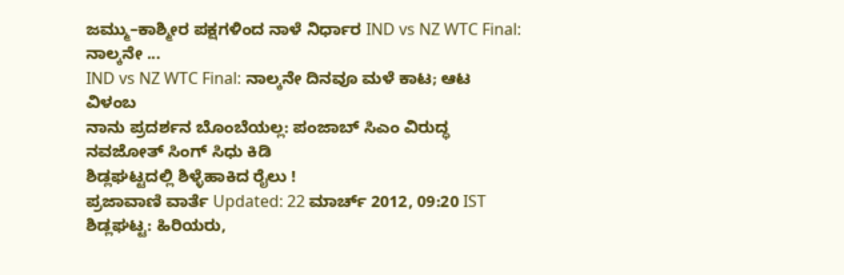ಜಮ್ಮು–ಕಾಶ್ಮೀರ ಪಕ್ಷಗಳಿಂದ ನಾಳೆ ನಿರ್ಧಾರ IND vs NZ WTC Final: ನಾಲ್ಕನೇ ...
IND vs NZ WTC Final: ನಾಲ್ಕನೇ ದಿನವೂ ಮಳೆ ಕಾಟ; ಆಟ ವಿಳಂಬ
ನಾನು ಪ್ರದರ್ಶನ ಬೊಂಬೆಯಲ್ಲ: ಪಂಜಾಬ್‌ ಸಿಎಂ ವಿರುದ್ಧ ನವಜೋತ್ ಸಿಂಗ್ ಸಿಧು ಕಿಡಿ
ಶಿಡ್ಲಘಟ್ಟದಲ್ಲಿ ಶಿಳ್ಳೆಹಾಕಿದ ರೈಲು !
ಪ್ರಜಾವಾಣಿ ವಾರ್ತೆ Updated: 22 ಮಾರ್ಚ್ 2012, 09:20 IST
ಶಿಡ್ಲಘಟ್ಟ: ಹಿರಿಯರು,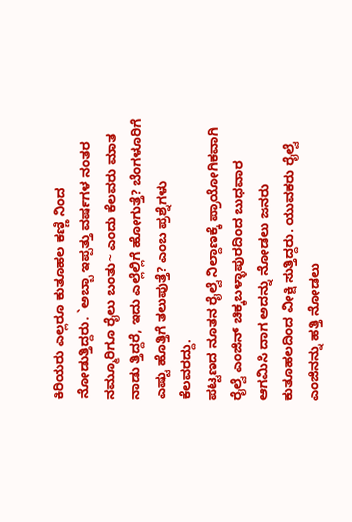ಕಿರಿಯರು ಎಲ್ಲರೂ ಕುತೂಹಲ ಕಣ್ಣಿ ನಿಂದ ನೋಡುತ್ತಿದ್ದರು. `ಅಬ್ಬಾ ಇಪ್ಪತ್ತು ವರ್ಷಗಳ ನಂತರ ನಮ್ಮೂರಿಗೂ ರೈಲು ಬಂತು~ ಎಂದು ಕೆಲವರು ಮಾತ ನಾಡು ತ್ತಿದ್ದರೆ, ಇದು ಎಲ್ಲೆಲ್ಲಿಗೆ ಹೋಗುತ್ತೆ? ಬೆಂಗಳೂರಿಗೆ ಎಷ್ಟು ಹೊತ್ತಿಗೆ ತಲುಪುತ್ತೆ? ಎಂಬ ಪ್ರಶ್ನೆಗಳು ಕೆಲವರದ್ದು.
ಪಟ್ಟಣದ ನೂತನ ರೈಲ್ವೆ ನಿಲ್ದಾಣಕ್ಕೆ ಪ್ರಾಯೋಗಿಕವಾಗಿ ರೈಲ್ವೆ ಎಂಜಿನ್ ಚಿಕ್ಕಬಳ್ಳಾಪುರದಿಂದ ಬುಧವಾರ ಆಗಮಿಸಿ ದಾಗ ಅದನ್ನು ನೋಡಲು ಜನರು ಕುತೂಹಲದಿಂದ ವೀಕ್ಷಿ ಸುತ್ತಿದ್ದರು. ಯುವಕರು ರೈಲ್ವೆ ಎಂಜಿನನ್ನು ಹತ್ತಿ ನೋಡಲು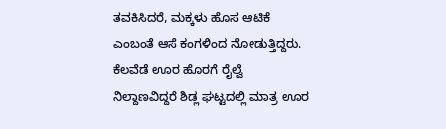ತವಕಿಸಿದರೆ, ಮಕ್ಕಳು ಹೊಸ ಆಟಿಕೆ ಎಂಬಂತೆ ಆಸೆ ಕಂಗಳಿಂದ ನೋಡುತ್ತಿದ್ದರು.
ಕೆಲವೆಡೆ ಊರ ಹೊರಗೆ ರೈಲ್ವೆ ನಿಲ್ದಾಣವಿದ್ದರೆ ಶಿಡ್ಲ ಘಟ್ಟದಲ್ಲಿ ಮಾತ್ರ ಊರ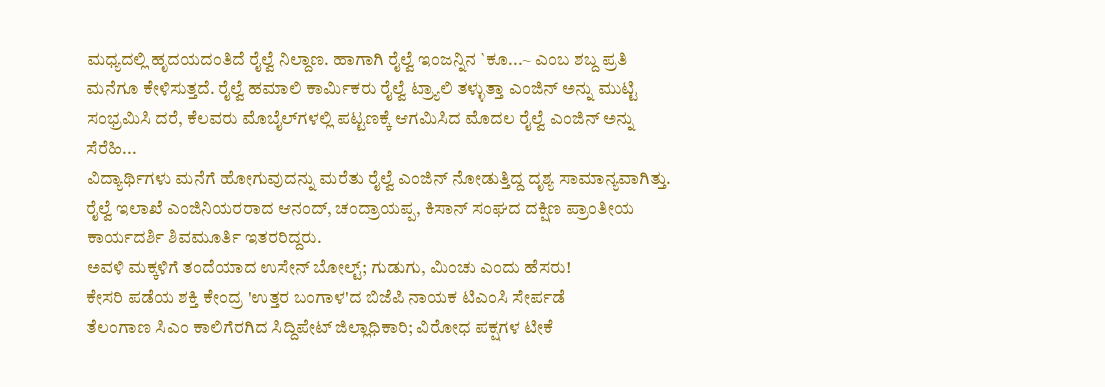ಮಧ್ಯದಲ್ಲಿ ಹೃದಯದಂತಿದೆ ರೈಲ್ವೆ ನಿಲ್ದಾಣ. ಹಾಗಾಗಿ ರೈಲ್ವೆ ಇಂಜನ್ನಿನ `ಕೂ...~ ಎಂಬ ಶಬ್ದ ಪ್ರತಿ ಮನೆಗೂ ಕೇಳಿಸುತ್ತದೆ. ರೈಲ್ವೆ ಹಮಾಲಿ ಕಾರ್ಮಿಕರು ರೈಲ್ವೆ ಟ್ರ್ಯಾಲಿ ತಳ್ಳುತ್ತಾ ಎಂಜಿನ್ ಅನ್ನು ಮುಟ್ಟಿ ಸಂಭ್ರಮಿಸಿ ದರೆ, ಕೆಲವರು ಮೊಬೈಲ್‌ಗಳಲ್ಲಿ ಪಟ್ಟಣಕ್ಕೆ ಆಗಮಿಸಿದ ಮೊದಲ ರೈಲ್ವೆ ಎಂಜಿನ್ ಅನ್ನು ಸೆರೆಹಿ...
ವಿದ್ಯಾರ್ಥಿಗಳು ಮನೆಗೆ ಹೋಗುವುದನ್ನು ಮರೆತು ರೈಲ್ವೆ ಎಂಜಿನ್ ನೋಡುತ್ತಿದ್ದ ದೃಶ್ಯ ಸಾಮಾನ್ಯವಾಗಿತ್ತು. ರೈಲ್ವೆ ಇಲಾಖೆ ಎಂಜಿನಿಯರರಾದ ಆನಂದ್, ಚಂದ್ರಾಯಪ್ಪ, ಕಿಸಾನ್ ಸಂಘದ ದಕ್ಷಿಣ ಪ್ರಾಂತೀಯ ಕಾರ್ಯದರ್ಶಿ ಶಿವಮೂರ್ತಿ ಇತರರಿದ್ದರು.
ಅವಳಿ ಮಕ್ಕಳಿಗೆ ತಂದೆಯಾದ ಉಸೇನ್ ಬೋಲ್ಟ್‌; ಗುಡುಗು, ಮಿಂಚು ಎಂದು ಹೆಸರು!
ಕೇಸರಿ ಪಡೆಯ ಶಕ್ತಿ ಕೇಂದ್ರ 'ಉತ್ತರ ಬಂಗಾಳ'ದ ಬಿಜೆಪಿ ನಾಯಕ ಟಿಎಂಸಿ ಸೇರ್ಪಡೆ
ತೆಲಂಗಾಣ ಸಿಎಂ ಕಾಲಿಗೆರಗಿದ ಸಿದ್ದಿಪೇಟ್‌ ಜಿಲ್ಲಾಧಿಕಾರಿ; ವಿರೋಧ ಪಕ್ಷಗಳ ಟೀಕೆ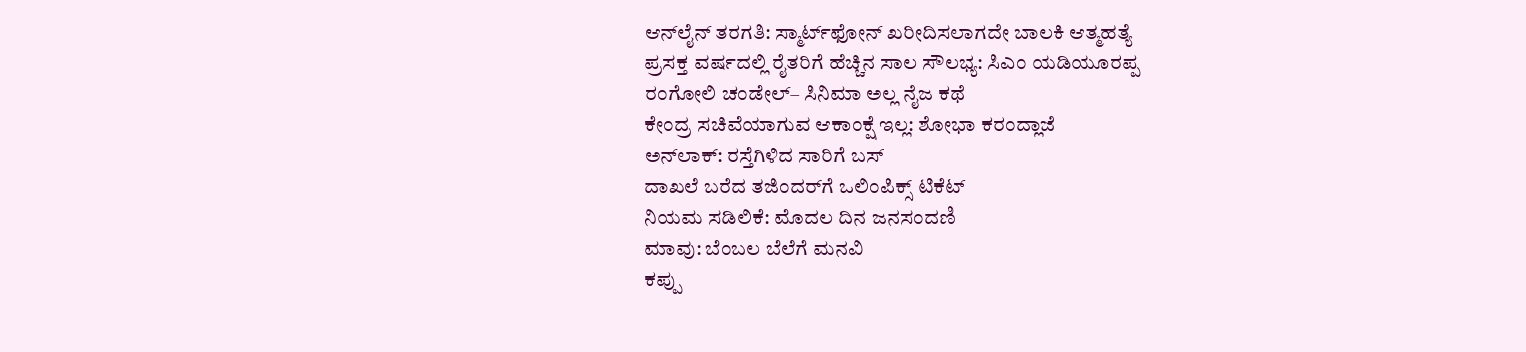ಆನ್‌ಲೈನ್ ತರಗತಿ: ಸ್ಮಾರ್ಟ್‌ಫೋನ್ ಖರೀದಿಸಲಾಗದೇ ಬಾಲಕಿ ಆತ್ಮಹತ್ಯೆ
ಪ್ರಸಕ್ತ ವರ್ಷದಲ್ಲಿ ರೈತರಿಗೆ ಹೆಚ್ಚಿನ ಸಾಲ ಸೌಲಭ್ಯ: ಸಿಎಂ ಯಡಿಯೂರಪ್ಪ
ರಂಗೋಲಿ ಚಂಡೇಲ್‌– ಸಿನಿಮಾ ಅಲ್ಲ ನೈಜ ಕಥೆ
ಕೇಂದ್ರ ಸಚಿವೆಯಾಗುವ ಆಕಾಂಕ್ಷೆ ಇಲ್ಲ: ಶೋಭಾ ಕರಂದ್ಲಾಜೆ
ಅನ್‌ಲಾಕ್‌: ರಸ್ತೆಗಿಳಿದ ಸಾರಿಗೆ ಬಸ್‌
ದಾಖಲೆ ಬರೆದ ತಜಿಂದರ್‌ಗೆ ಒಲಿಂಪಿಕ್ಸ್‌ ಟಿಕೆಟ್‌
ನಿಯಮ ಸಡಿಲಿಕೆ: ಮೊದಲ ದಿನ ಜನಸಂದಣಿ
ಮಾವು: ಬೆಂಬಲ ಬೆಲೆಗೆ ಮನವಿ
ಕಪ್ಪು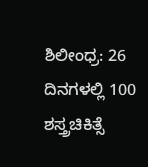ಶಿಲೀಂಧ್ರ: 26 ದಿನಗಳಲ್ಲಿ 100 ಶಸ್ತ್ರಚಿಕಿತ್ಸೆ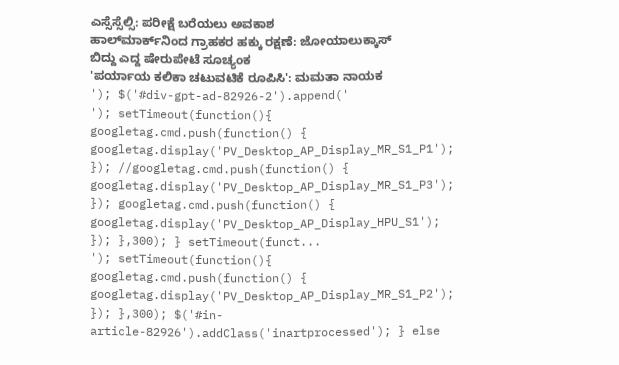ಎಸ್ಸೆಸ್ಸೆಲ್ಸಿ: ಪರೀಕ್ಷೆ ಬರೆಯಲು ಅವಕಾಶ
ಹಾಲ್‌ಮಾರ್ಕ್‌ನಿಂದ ಗ್ರಾಹಕರ ಹಕ್ಕು ರಕ್ಷಣೆ: ಜೋಯಾಲುಕ್ಕಾಸ್
ಬಿದ್ದು ಎದ್ದ ಷೇರುಪೇಟೆ ಸೂಚ್ಯಂಕ
'ಪ‍ರ್ಯಾಯ ಕಲಿಕಾ ಚಟುವಟಿಕೆ ರೂಪಿಸಿ': ಮಮತಾ ನಾಯಕ
'); $('#div-gpt-ad-82926-2').append('
'); setTimeout(function(){ googletag.cmd.push(function() { googletag.display('PV_Desktop_AP_Display_MR_S1_P1'); }); //googletag.cmd.push(function() { googletag.display('PV_Desktop_AP_Display_MR_S1_P3'); }); googletag.cmd.push(function() { googletag.display('PV_Desktop_AP_Display_HPU_S1'); }); },300); } setTimeout(funct...
'); setTimeout(function(){ googletag.cmd.push(function() { googletag.display('PV_Desktop_AP_Display_MR_S1_P2'); }); },300); $('#in-article-82926').addClass('inartprocessed'); } else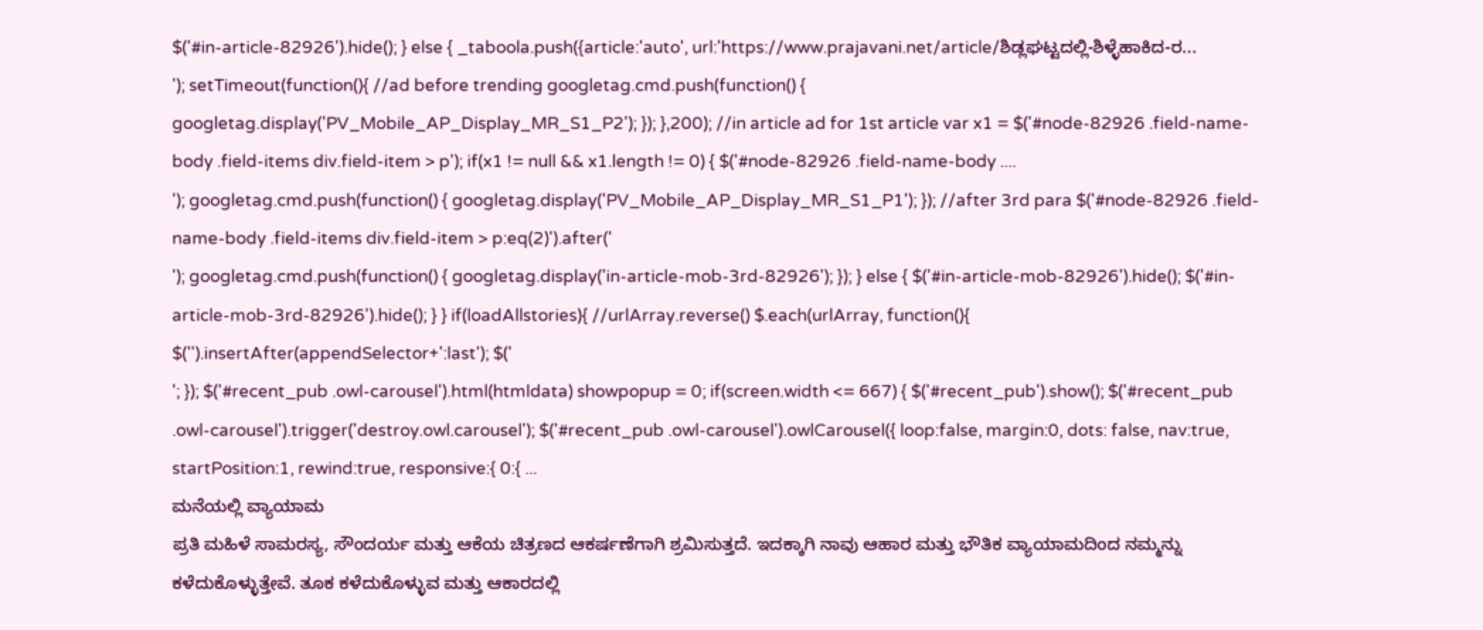$('#in-article-82926').hide(); } else { _taboola.push({article:'auto', url:'https://www.prajavani.net/article/ಶಿಡ್ಲಘಟ್ಟದಲ್ಲಿ-ಶಿಳ್ಳೆಹಾಕಿದ-ರ...
'); setTimeout(function(){ //ad before trending googletag.cmd.push(function() { googletag.display('PV_Mobile_AP_Display_MR_S1_P2'); }); },200); //in article ad for 1st article var x1 = $('#node-82926 .field-name-body .field-items div.field-item > p'); if(x1 != null && x1.length != 0) { $('#node-82926 .field-name-body ....
'); googletag.cmd.push(function() { googletag.display('PV_Mobile_AP_Display_MR_S1_P1'); }); //after 3rd para $('#node-82926 .field-name-body .field-items div.field-item > p:eq(2)').after('
'); googletag.cmd.push(function() { googletag.display('in-article-mob-3rd-82926'); }); } else { $('#in-article-mob-82926').hide(); $('#in-article-mob-3rd-82926').hide(); } } if(loadAllstories){ //urlArray.reverse() $.each(urlArray, function(){ $('').insertAfter(appendSelector+':last'); $('
'; }); $('#recent_pub .owl-carousel').html(htmldata) showpopup = 0; if(screen.width <= 667) { $('#recent_pub').show(); $('#recent_pub .owl-carousel').trigger('destroy.owl.carousel'); $('#recent_pub .owl-carousel').owlCarousel({ loop:false, margin:0, dots: false, nav:true, startPosition:1, rewind:true, responsive:{ 0:{ ...
ಮನೆಯಲ್ಲಿ ವ್ಯಾಯಾಮ
ಪ್ರತಿ ಮಹಿಳೆ ಸಾಮರಸ್ಯ, ಸೌಂದರ್ಯ ಮತ್ತು ಆಕೆಯ ಚಿತ್ರಣದ ಆಕರ್ಷಣೆಗಾಗಿ ಶ್ರಮಿಸುತ್ತದೆ. ಇದಕ್ಕಾಗಿ ನಾವು ಆಹಾರ ಮತ್ತು ಭೌತಿಕ ವ್ಯಾಯಾಮದಿಂದ ನಮ್ಮನ್ನು ಕಳೆದುಕೊಳ್ಳುತ್ತೇವೆ. ತೂಕ ಕಳೆದುಕೊಳ್ಳುವ ಮತ್ತು ಆಕಾರದಲ್ಲಿ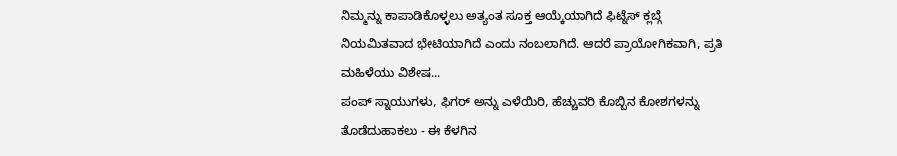ನಿಮ್ಮನ್ನು ಕಾಪಾಡಿಕೊಳ್ಳಲು ಅತ್ಯಂತ ಸೂಕ್ತ ಆಯ್ಕೆಯಾಗಿದೆ ಫಿಟ್ನೆಸ್ ಕ್ಲಬ್ಗೆ ನಿಯಮಿತವಾದ ಭೇಟಿಯಾಗಿದೆ ಎಂದು ನಂಬಲಾಗಿದೆ. ಆದರೆ ಪ್ರಾಯೋಗಿಕವಾಗಿ, ಪ್ರತಿ ಮಹಿಳೆಯು ವಿಶೇಷ...
ಪಂಪ್ ಸ್ನಾಯುಗಳು, ಫಿಗರ್ ಅನ್ನು ಎಳೆಯಿರಿ, ಹೆಚ್ಚುವರಿ ಕೊಬ್ಬಿನ ಕೋಶಗಳನ್ನು ತೊಡೆದುಹಾಕಲು - ಈ ಕೆಳಗಿನ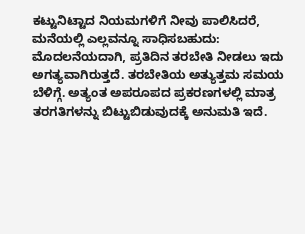ಕಟ್ಟುನಿಟ್ಟಾದ ನಿಯಮಗಳಿಗೆ ನೀವು ಪಾಲಿಸಿದರೆ, ಮನೆಯಲ್ಲಿ ಎಲ್ಲವನ್ನೂ ಸಾಧಿಸಬಹುದು:
ಮೊದಲನೆಯದಾಗಿ, ಪ್ರತಿದಿನ ತರಬೇತಿ ನೀಡಲು ಇದು ಅಗತ್ಯವಾಗಿರುತ್ತದೆ. ತರಬೇತಿಯ ಅತ್ಯುತ್ತಮ ಸಮಯ ಬೆಳಿಗ್ಗೆ. ಅತ್ಯಂತ ಅಪರೂಪದ ಪ್ರಕರಣಗಳಲ್ಲಿ ಮಾತ್ರ ತರಗತಿಗಳನ್ನು ಬಿಟ್ಟುಬಿಡುವುದಕ್ಕೆ ಅನುಮತಿ ಇದೆ.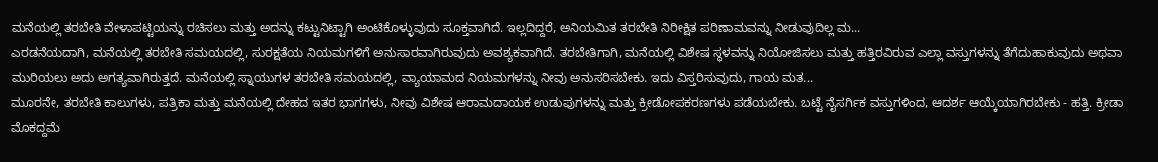ಮನೆಯಲ್ಲಿ ತರಬೇತಿ ವೇಳಾಪಟ್ಟಿಯನ್ನು ರಚಿಸಲು ಮತ್ತು ಅದನ್ನು ಕಟ್ಟುನಿಟ್ಟಾಗಿ ಅಂಟಿಕೊಳ್ಳುವುದು ಸೂಕ್ತವಾಗಿದೆ. ಇಲ್ಲದಿದ್ದರೆ, ಅನಿಯಮಿತ ತರಬೇತಿ ನಿರೀಕ್ಷಿತ ಪರಿಣಾಮವನ್ನು ನೀಡುವುದಿಲ್ಲ ಮ...
ಎರಡನೆಯದಾಗಿ, ಮನೆಯಲ್ಲಿ ತರಬೇತಿ ಸಮಯದಲ್ಲಿ, ಸುರಕ್ಷತೆಯ ನಿಯಮಗಳಿಗೆ ಅನುಸಾರವಾಗಿರುವುದು ಅವಶ್ಯಕವಾಗಿದೆ. ತರಬೇತಿಗಾಗಿ, ಮನೆಯಲ್ಲಿ ವಿಶೇಷ ಸ್ಥಳವನ್ನು ನಿಯೋಜಿಸಲು ಮತ್ತು ಹತ್ತಿರವಿರುವ ಎಲ್ಲಾ ವಸ್ತುಗಳನ್ನು ತೆಗೆದುಹಾಕುವುದು ಅಥವಾ ಮುರಿಯಲು ಅದು ಅಗತ್ಯವಾಗಿರುತ್ತದೆ. ಮನೆಯಲ್ಲಿ ಸ್ನಾಯುಗಳ ತರಬೇತಿ ಸಮಯದಲ್ಲಿ, ವ್ಯಾಯಾಮದ ನಿಯಮಗಳನ್ನು ನೀವು ಅನುಸರಿಸಬೇಕು. ಇದು ವಿಸ್ತರಿಸುವುದು, ಗಾಯ ಮತ...
ಮೂರನೇ, ತರಬೇತಿ ಕಾಲುಗಳು, ಪತ್ರಿಕಾ ಮತ್ತು ಮನೆಯಲ್ಲಿ ದೇಹದ ಇತರ ಭಾಗಗಳು, ನೀವು ವಿಶೇಷ ಆರಾಮದಾಯಕ ಉಡುಪುಗಳನ್ನು ಮತ್ತು ಕ್ರೀಡೋಪಕರಣಗಳು ಪಡೆಯಬೇಕು. ಬಟ್ಟೆ ನೈಸರ್ಗಿಕ ವಸ್ತುಗಳಿಂದ, ಆದರ್ಶ ಆಯ್ಕೆಯಾಗಿರಬೇಕು - ಹತ್ತಿ. ಕ್ರೀಡಾ ಮೊಕದ್ದಮೆ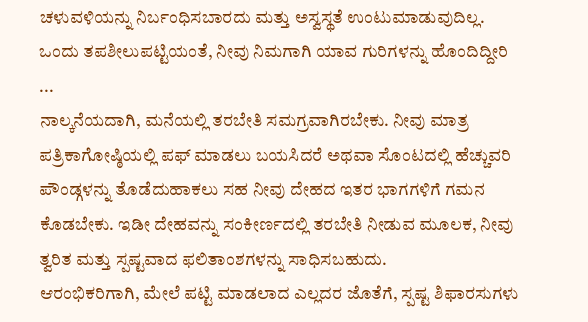ಚಳುವಳಿಯನ್ನು ನಿರ್ಬಂಧಿಸಬಾರದು ಮತ್ತು ಅಸ್ವಸ್ಥತೆ ಉಂಟುಮಾಡುವುದಿಲ್ಲ. ಒಂದು ತಪಶೀಲುಪಟ್ಟಿಯಂತೆ, ನೀವು ನಿಮಗಾಗಿ ಯಾವ ಗುರಿಗಳನ್ನು ಹೊಂದಿದ್ದೀರಿ ...
ನಾಲ್ಕನೆಯದಾಗಿ, ಮನೆಯಲ್ಲಿ ತರಬೇತಿ ಸಮಗ್ರವಾಗಿರಬೇಕು. ನೀವು ಮಾತ್ರ ಪತ್ರಿಕಾಗೋಷ್ಠಿಯಲ್ಲಿ ಪಫ್ ಮಾಡಲು ಬಯಸಿದರೆ ಅಥವಾ ಸೊಂಟದಲ್ಲಿ ಹೆಚ್ಚುವರಿ ಪೌಂಡ್ಗಳನ್ನು ತೊಡೆದುಹಾಕಲು ಸಹ ನೀವು ದೇಹದ ಇತರ ಭಾಗಗಳಿಗೆ ಗಮನ ಕೊಡಬೇಕು. ಇಡೀ ದೇಹವನ್ನು ಸಂಕೀರ್ಣದಲ್ಲಿ ತರಬೇತಿ ನೀಡುವ ಮೂಲಕ, ನೀವು ತ್ವರಿತ ಮತ್ತು ಸ್ಪಷ್ಟವಾದ ಫಲಿತಾಂಶಗಳನ್ನು ಸಾಧಿಸಬಹುದು.
ಆರಂಭಿಕರಿಗಾಗಿ, ಮೇಲೆ ಪಟ್ಟಿ ಮಾಡಲಾದ ಎಲ್ಲದರ ಜೊತೆಗೆ, ಸ್ಪಷ್ಟ ಶಿಫಾರಸುಗಳು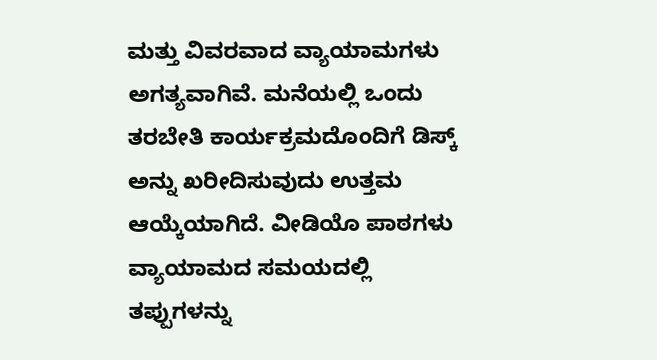ಮತ್ತು ವಿವರವಾದ ವ್ಯಾಯಾಮಗಳು ಅಗತ್ಯವಾಗಿವೆ. ಮನೆಯಲ್ಲಿ ಒಂದು ತರಬೇತಿ ಕಾರ್ಯಕ್ರಮದೊಂದಿಗೆ ಡಿಸ್ಕ್ ಅನ್ನು ಖರೀದಿಸುವುದು ಉತ್ತಮ ಆಯ್ಕೆಯಾಗಿದೆ. ವೀಡಿಯೊ ಪಾಠಗಳು ವ್ಯಾಯಾಮದ ಸಮಯದಲ್ಲಿ ತಪ್ಪುಗಳನ್ನು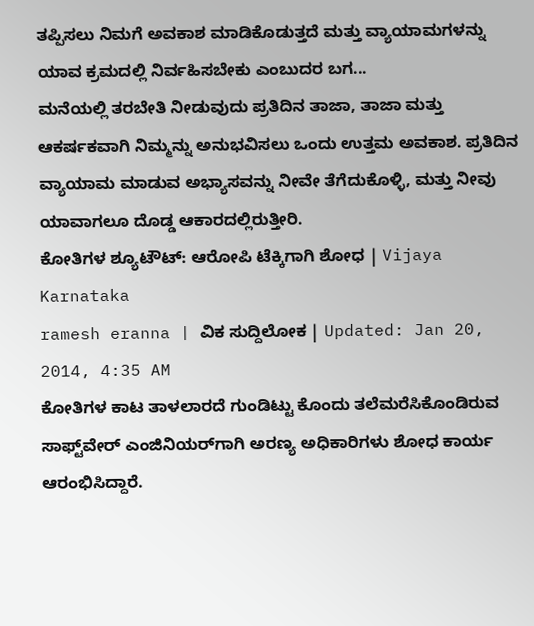ತಪ್ಪಿಸಲು ನಿಮಗೆ ಅವಕಾಶ ಮಾಡಿಕೊಡುತ್ತದೆ ಮತ್ತು ವ್ಯಾಯಾಮಗಳನ್ನು ಯಾವ ಕ್ರಮದಲ್ಲಿ ನಿರ್ವಹಿಸಬೇಕು ಎಂಬುದರ ಬಗ...
ಮನೆಯಲ್ಲಿ ತರಬೇತಿ ನೀಡುವುದು ಪ್ರತಿದಿನ ತಾಜಾ, ತಾಜಾ ಮತ್ತು ಆಕರ್ಷಕವಾಗಿ ನಿಮ್ಮನ್ನು ಅನುಭವಿಸಲು ಒಂದು ಉತ್ತಮ ಅವಕಾಶ. ಪ್ರತಿದಿನ ವ್ಯಾಯಾಮ ಮಾಡುವ ಅಭ್ಯಾಸವನ್ನು ನೀವೇ ತೆಗೆದುಕೊಳ್ಳಿ, ಮತ್ತು ನೀವು ಯಾವಾಗಲೂ ದೊಡ್ಡ ಆಕಾರದಲ್ಲಿರುತ್ತೀರಿ.
ಕೋತಿಗಳ ಶ್ಯೂಟೌಟ್: ಆರೋಪಿ ಟೆಕ್ಕಿಗಾಗಿ ಶೋಧ | Vijaya Karnataka
ramesh eranna | ವಿಕ ಸುದ್ದಿಲೋಕ | Updated: Jan 20, 2014, 4:35 AM
ಕೋತಿಗಳ ಕಾಟ ತಾಳಲಾರದೆ ಗುಂಡಿಟ್ಟು ಕೊಂದು ತಲೆಮರೆಸಿಕೊಂಡಿರುವ ಸಾಫ್ಟ್‌ವೇರ್ ಎಂಜಿನಿಯರ್‌ಗಾಗಿ ಅರಣ್ಯ ಅಧಿಕಾರಿಗಳು ಶೋಧ ಕಾರ್ಯ ಆರಂಭಿಸಿದ್ದಾರೆ.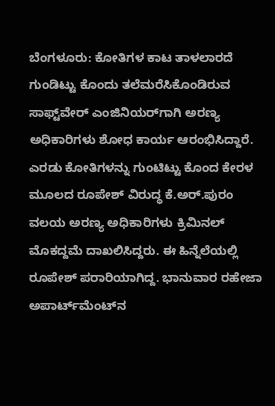ಬೆಂಗಳೂರು: ಕೋತಿಗಳ ಕಾಟ ತಾಳಲಾರದೆ ಗುಂಡಿಟ್ಟು ಕೊಂದು ತಲೆಮರೆಸಿಕೊಂಡಿರುವ ಸಾಫ್ಟ್‌ವೇರ್ ಎಂಜಿನಿಯರ್‌ಗಾಗಿ ಅರಣ್ಯ ಅಧಿಕಾರಿಗಳು ಶೋಧ ಕಾರ್ಯ ಆರಂಭಿಸಿದ್ದಾರೆ.
ಎರಡು ಕೋತಿಗಳನ್ನು ಗುಂಟಿಟ್ಟು ಕೊಂದ ಕೇರಳ ಮೂಲದ ರೂಪೇಶ್ ವಿರುದ್ಧ ಕೆ.ಅರ್.ಪುರಂ ವಲಯ ಅರಣ್ಯ ಅಧಿಕಾರಿಗಳು ಕ್ರಿಮಿನಲ್ ಮೊಕದ್ದಮೆ ದಾಖಲಿಸಿದ್ದರು. ಈ ಹಿನ್ನೆಲೆಯಲ್ಲಿ ರೂಪೇಶ್ ಪರಾರಿಯಾಗಿದ್ದ. ಭಾನುವಾರ ರಹೇಜಾ ಅಪಾರ್ಟ್‌ಮೆಂಟ್‌ನ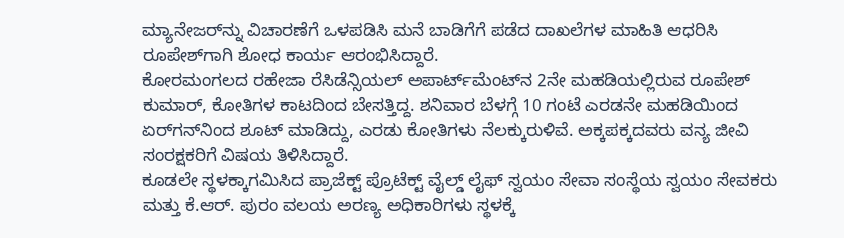ಮ್ಯಾನೇಜರ್‌ನ್ನು ವಿಚಾರಣೆಗೆ ಒಳಪಡಿಸಿ ಮನೆ ಬಾಡಿಗೆಗೆ ಪಡೆದ ದಾಖಲೆಗಳ ಮಾಹಿತಿ ಆಧರಿಸಿ ರೂಪೇಶ್‌ಗಾಗಿ ಶೋಧ ಕಾರ್ಯ ಆರಂಭಿಸಿದ್ದಾರೆ.
ಕೋರಮಂಗಲದ ರಹೇಜಾ ರೆಸಿಡೆನ್ಸಿಯಲ್ ಅಪಾರ್ಟ್‌ಮೆಂಟ್‌ನ 2ನೇ ಮಹಡಿಯಲ್ಲಿರುವ ರೂಪೇಶ್ ಕುಮಾರ್, ಕೋತಿಗಳ ಕಾಟದಿಂದ ಬೇಸತ್ತಿದ್ದ. ಶನಿವಾರ ಬೆಳಗ್ಗೆ 10 ಗಂಟೆ ಎರಡನೇ ಮಹಡಿಯಿಂದ ಏರ್‌ಗನ್‌ನಿಂದ ಶೂಟ್ ಮಾಡಿದ್ದು, ಎರಡು ಕೋತಿಗಳು ನೆಲಕ್ಕುರುಳಿವೆ. ಅಕ್ಕಪಕ್ಕದವರು ವನ್ಯ ಜೀವಿ ಸಂರಕ್ಷಕರಿಗೆ ವಿಷಯ ತಿಳಿಸಿದ್ದಾರೆ.
ಕೂಡಲೇ ಸ್ಥಳಕ್ಕಾಗಮಿಸಿದ ಪ್ರಾಜೆಕ್ಟ್ ಪ್ರೊಟೆಕ್ಟ್ ವೈಲ್ಡ್ ಲೈಫ್ ಸ್ವಯಂ ಸೇವಾ ಸಂಸ್ಥೆಯ ಸ್ವಯಂ ಸೇವಕರು ಮತ್ತು ಕೆ.ಆರ್. ಪುರಂ ವಲಯ ಅರಣ್ಯ ಅಧಿಕಾರಿಗಳು ಸ್ಥಳಕ್ಕೆ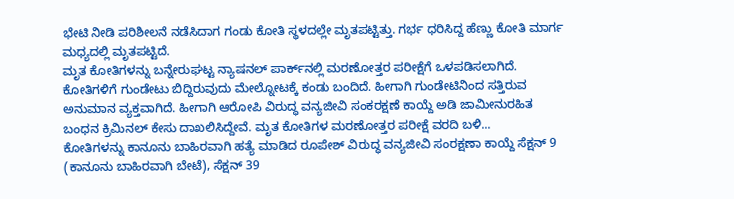ಭೇಟಿ ನೀಡಿ ಪರಿಶೀಲನೆ ನಡೆಸಿದಾಗ ಗಂಡು ಕೋತಿ ಸ್ಥಳದಲ್ಲೇ ಮೃತಪಟ್ಟಿತ್ತು. ಗರ್ಭ ಧರಿಸಿದ್ದ ಹೆಣ್ಣು ಕೋತಿ ಮಾರ್ಗ ಮಧ್ಯದಲ್ಲಿ ಮೃತಪಟ್ಟಿದೆ.
ಮೃತ ಕೋತಿಗಳನ್ನು ಬನ್ನೇರುಘಟ್ಟ ನ್ಯಾಷನಲ್ ಪಾರ್ಕ್‌ನಲ್ಲಿ ಮರಣೋತ್ತರ ಪರೀಕ್ಷೆಗೆ ಒಳಪಡಿಸಲಾಗಿದೆ. ಕೋತಿಗಳಿಗೆ ಗುಂಡೇಟು ಬಿದ್ದಿರುವುದು ಮೇಲ್ನೋಟಕ್ಕೆ ಕಂಡು ಬಂದಿದೆ. ಹೀಗಾಗಿ ಗುಂಡೇಟಿನಿಂದ ಸತ್ತಿರುವ ಅನುಮಾನ ವ್ಯಕ್ತವಾಗಿದೆ. ಹೀಗಾಗಿ ಆರೋಪಿ ವಿರುದ್ಧ ವನ್ಯಜೀವಿ ಸಂಕರಕ್ಷಣೆ ಕಾಯ್ದೆ ಅಡಿ ಜಾಮೀನುರಹಿತ ಬಂಧನ ಕ್ರಿಮಿನಲ್ ಕೇಸು ದಾಖಲಿಸಿದ್ದೇವೆ. ಮೃತ ಕೋತಿಗಳ ಮರಣೋತ್ತರ ಪರೀಕ್ಷೆ ವರದಿ ಬಳಿ...
ಕೋತಿಗಳನ್ನು ಕಾನೂನು ಬಾಹಿರವಾಗಿ ಹತ್ಯೆ ಮಾಡಿದ ರೂಪೇಶ್ ವಿರುದ್ಧ ವನ್ಯಜೀವಿ ಸಂರಕ್ಷಣಾ ಕಾಯ್ದೆ ಸೆಕ್ಷನ್ 9 (ಕಾನೂನು ಬಾಹಿರವಾಗಿ ಬೇಟೆ), ಸೆಕ್ಷನ್ 39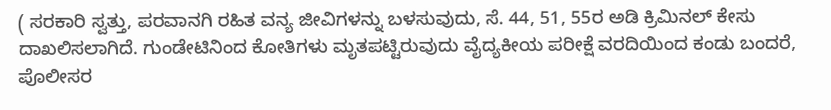( ಸರಕಾರಿ ಸ್ವತ್ತು, ಪರವಾನಗಿ ರಹಿತ ವನ್ಯ ಜೀವಿಗಳನ್ನು ಬಳಸುವುದು, ಸೆ. 44, 51, 55ರ ಅಡಿ ಕ್ರಿಮಿನಲ್ ಕೇಸು ದಾಖಲಿಸಲಾಗಿದೆ. ಗುಂಡೇಟಿನಿಂದ ಕೋತಿಗಳು ಮೃತಪಟ್ಟಿರುವುದು ವೈದ್ಯಕೀಯ ಪರೀಕ್ಷೆ ವರದಿಯಿಂದ ಕಂಡು ಬಂದರೆ, ಪೊಲೀಸರ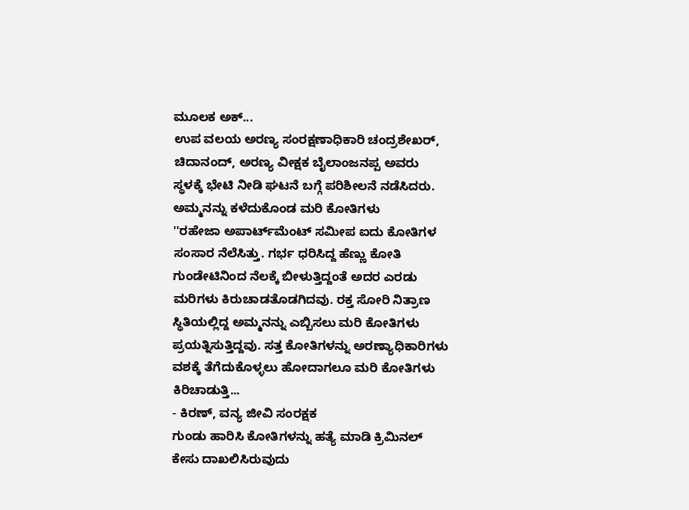ಮೂಲಕ ಅಕ್...
ಉಪ ವಲಯ ಅರಣ್ಯ ಸಂರಕ್ಷಣಾಧಿಕಾರಿ ಚಂದ್ರಶೇಖರ್, ಚಿದಾನಂದ್, ಅರಣ್ಯ ವೀಕ್ಷಕ ಬೈಲಾಂಜನಪ್ಪ ಅವರು ಸ್ಥಳಕ್ಕೆ ಭೇಟಿ ನೀಡಿ ಘಟನೆ ಬಗ್ಗೆ ಪರಿಶೀಲನೆ ನಡೆಸಿದರು.
ಅಮ್ಮನನ್ನು ಕಳೆದುಕೊಂಡ ಮರಿ ಕೋತಿಗಳು
''ರಹೇಜಾ ಅಪಾರ್ಟ್‌ಮೆಂಟ್ ಸಮೀಪ ಐದು ಕೋತಿಗಳ ಸಂಸಾರ ನೆಲೆಸಿತ್ತು. ಗರ್ಭ ಧರಿಸಿದ್ದ ಹೆಣ್ಣು ಕೋತಿ ಗುಂಡೇಟಿನಿಂದ ನೆಲಕ್ಕೆ ಬೀಳುತ್ತಿದ್ದಂತೆ ಅದರ ಎರಡು ಮರಿಗಳು ಕಿರುಚಾಡತೊಡಗಿದವು. ರಕ್ತ ಸೋರಿ ನಿತ್ರಾಣ ಸ್ಥಿತಿಯಲ್ಲಿದ್ದ ಅಮ್ಮನನ್ನು ಎಬ್ಬಿಸಲು ಮರಿ ಕೋತಿಗಳು ಪ್ರಯತ್ನಿಸುತ್ತಿದ್ದವು. ಸತ್ತ ಕೋತಿಗಳನ್ನು ಅರಣ್ಯಾಧಿಕಾರಿಗಳು ವಶಕ್ಕೆ ತೆಗೆದುಕೊಳ್ಳಲು ಹೋದಾಗಲೂ ಮರಿ ಕೋತಿಗಳು ಕಿರಿಚಾಡುತ್ತಿ...
- ಕಿರಣ್, ವನ್ಯ ಜೀವಿ ಸಂರಕ್ಷಕ
ಗುಂಡು ಹಾರಿಸಿ ಕೋತಿಗಳನ್ನು ಹತ್ಯೆ ಮಾಡಿ ಕ್ರಿಮಿನಲ್ ಕೇಸು ದಾಖಲಿಸಿರುವುದು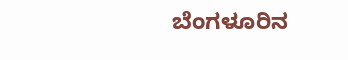ಬೆಂಗಳೂರಿನ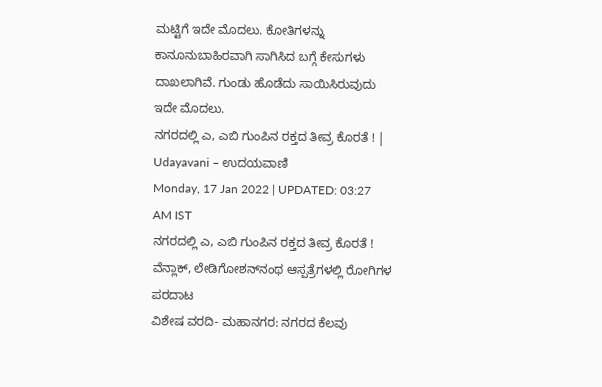ಮಟ್ಟಿಗೆ ಇದೇ ಮೊದಲು. ಕೋತಿಗಳನ್ನು ಕಾನೂನುಬಾಹಿರವಾಗಿ ಸಾಗಿಸಿದ ಬಗ್ಗೆ ಕೇಸುಗಳು ದಾಖಲಾಗಿವೆ. ಗುಂಡು ಹೊಡೆದು ಸಾಯಿಸಿರುವುದು ಇದೇ ಮೊದಲು.
ನಗರದಲ್ಲಿ ಎ, ಎಬಿ ಗುಂಪಿನ ರಕ್ತದ ತೀವ್ರ ಕೊರತೆ ! | Udayavani – ಉದಯವಾಣಿ
Monday, 17 Jan 2022 | UPDATED: 03:27 AM IST
ನಗರದಲ್ಲಿ ಎ, ಎಬಿ ಗುಂಪಿನ ರಕ್ತದ ತೀವ್ರ ಕೊರತೆ !
ವೆನ್ಲಾಕ್‌, ಲೇಡಿಗೋಶನ್‌ನಂಥ ಆಸ್ಪತ್ರೆಗಳಲ್ಲಿ ರೋಗಿಗಳ ಪರದಾಟ
ವಿಶೇಷ ವರದಿ- ಮಹಾನಗರ: ನಗರದ ಕೆಲವು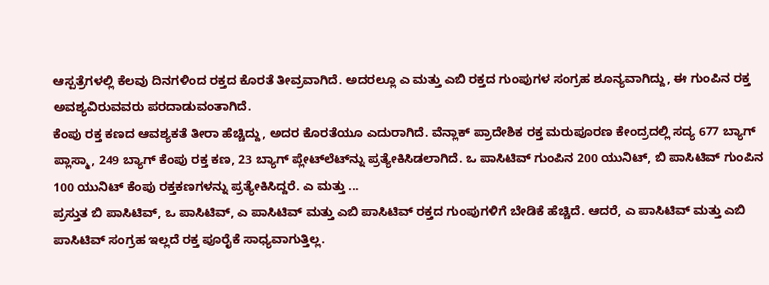ಆಸ್ಪತ್ರೆಗಳಲ್ಲಿ ಕೆಲವು ದಿನಗಳಿಂದ ರಕ್ತದ ಕೊರತೆ ತೀವ್ರವಾಗಿದೆ. ಅದರಲ್ಲೂ ಎ ಮತ್ತು ಎಬಿ ರಕ್ತದ ಗುಂಪುಗಳ ಸಂಗ್ರಹ ಶೂನ್ಯವಾಗಿದ್ದು, ಈ ಗುಂಪಿನ ರಕ್ತ ಅವಶ್ಯವಿರುವವರು ಪರದಾಡುವಂತಾಗಿದೆ.
ಕೆಂಪು ರಕ್ತ ಕಣದ ಆವಶ್ಯಕತೆ ತೀರಾ ಹೆಚ್ಚಿದ್ದು, ಅದರ ಕೊರತೆಯೂ ಎದುರಾಗಿದೆ. ವೆನ್ಲಾಕ್‌ ಪ್ರಾದೇಶಿಕ ರಕ್ತ ಮರುಪೂರಣ ಕೇಂದ್ರದಲ್ಲಿ ಸದ್ಯ 677 ಬ್ಯಾಗ್‌ ಪ್ಲಾಸ್ಮಾ, 249 ಬ್ಯಾಗ್‌ ಕೆಂಪು ರಕ್ತ ಕಣ, 23 ಬ್ಯಾಗ್‌ ಪ್ಲೇಟ್‌ಲೆಟ್‌ನ್ನು ಪ್ರತ್ಯೇಕಿಸಿಡಲಾಗಿದೆ. ಒ ಪಾಸಿಟಿವ್‌ ಗುಂಪಿನ 200 ಯುನಿಟ್‌, ಬಿ ಪಾಸಿಟಿವ್‌ ಗುಂಪಿನ 100 ಯುನಿಟ್‌ ಕೆಂಪು ರಕ್ತಕಣಗಳನ್ನು ಪ್ರತ್ಯೇಕಿಸಿದ್ದರೆ. ಎ ಮತ್ತು ...
ಪ್ರಸ್ತುತ ಬಿ ಪಾಸಿಟಿವ್‌, ಒ ಪಾಸಿಟಿವ್‌, ಎ ಪಾಸಿಟಿವ್‌ ಮತ್ತು ಎಬಿ ಪಾಸಿಟಿವ್‌ ರಕ್ತದ ಗುಂಪುಗಳಿಗೆ ಬೇಡಿಕೆ ಹೆಚ್ಚಿದೆ. ಆದರೆ, ಎ ಪಾಸಿಟಿವ್‌ ಮತ್ತು ಎಬಿ ಪಾಸಿಟಿವ್‌ ಸಂಗ್ರಹ ಇಲ್ಲದೆ ರಕ್ತ ಪೂರೈಕೆ ಸಾಧ್ಯವಾಗುತ್ತಿಲ್ಲ.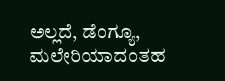ಅಲ್ಲದೆ, ಡೆಂಗ್ಯೂ, ಮಲೇರಿಯಾದಂತಹ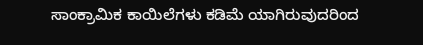ಸಾಂಕ್ರಾಮಿಕ ಕಾಯಿಲೆಗಳು ಕಡಿಮೆ ಯಾಗಿರುವುದರಿಂದ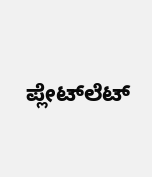ಪ್ಲೇಟ್‌ಲೆಟ್‌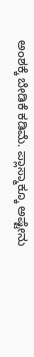ಅಂಶಕ್ಕೆ ಬೇಡಿಕೆ ಕಡಿಮೆ. ಪ್ಲಾಸ್ಮಾಕ್ಕೂ ಅಷ್ಟೇನು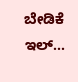ಬೇಡಿಕೆ ಇಲ್...